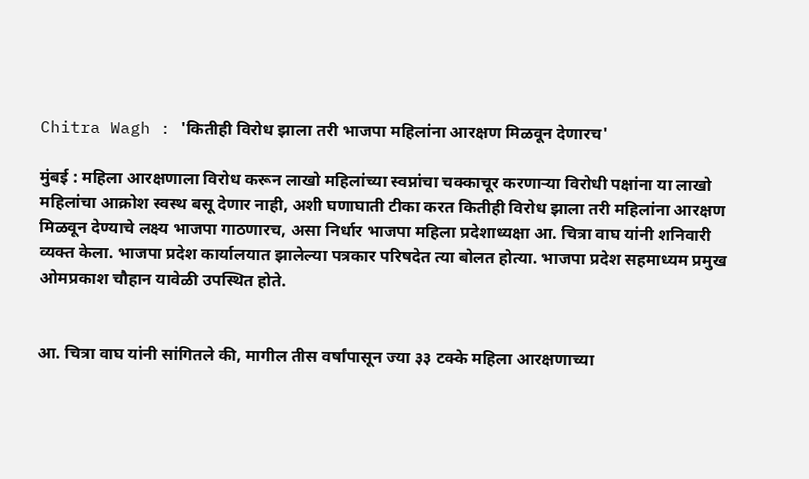Chitra Wagh : 'कितीही विरोध झाला तरी भाजपा महिलांना आरक्षण मिळवून देणारच'

मुंबई : महिला आरक्षणाला विरोध करून लाखो महिलांच्या स्वप्नांचा चक्काचूर करणाऱ्या विरोधी पक्षांना या लाखो महिलांचा आक्रोश स्वस्थ बसू देणार नाही, अशी घणाघाती टीका करत कितीही विरोध झाला तरी महिलांना आरक्षण मिळवून देण्याचे लक्ष्य भाजपा गाठणारच, असा निर्धार भाजपा महिला प्रदेशाध्यक्षा आ. चित्रा वाघ यांनी शनिवारी व्यक्त केला. भाजपा प्रदेश कार्यालयात झालेल्या पत्रकार परिषदेत त्या बोलत होत्या. भाजपा प्रदेश सहमाध्यम प्रमुख ओमप्रकाश चौहान यावेळी उपस्थित होते.


आ. चित्रा वाघ यांनी सांगितले की, मागील तीस वर्षांपासून ज्या ३३ टक्के महिला आरक्षणाच्या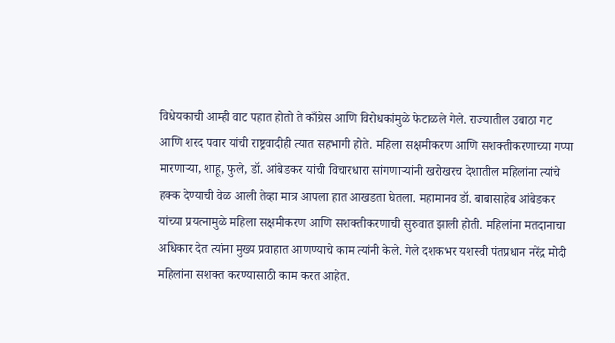विधेयकाची आम्ही वाट पहात होतो ते काँग्रेस आणि विरोधकांमुळे फेटाळले गेले. राज्यातील उबाठा गट आणि शरद पवार यांची राष्ट्रवादीही त्यात सहभागी होते. महिला सक्षमीकरण आणि सशक्तीकरणाच्या गप्पा मारणाऱ्या, शाहू, फुले, डॉ. आंबेडकर यांची विचारधारा सांगणाऱ्यांनी खरोखरच देशातील महिलांना त्यांचे हक्क देण्याची वेळ आली तेव्हा मात्र आपला हात आखडता घेतला. महामानव डॉ. बाबासाहेब आंबेडकर यांच्या प्रयत्नामुळे महिला सक्षमीकरण आणि सशक्तीकरणाची सुरुवात झाली होती. महिलांना मतदानाचा अधिकार देत त्यांना मुख्य प्रवाहात आणण्याचे काम त्यांनी केले. गेले दशकभर यशस्वी पंतप्रधान नरेंद्र मोदी महिलांना सशक्त करण्यासाठी काम करत आहेत.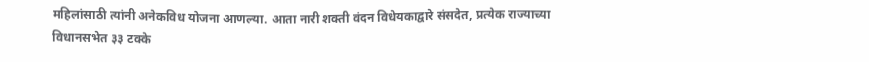महिलांसाठी त्यांनी अनेकविध योजना आणल्या. आता नारी शक्ती वंदन विधेयकाद्वारे संसदेत, प्रत्येक राज्याच्या विधानसभेत ३३ टक्के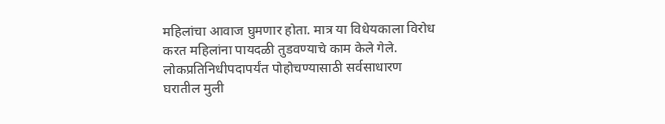महिलांचा आवाज घुमणार होता. मात्र या विधेयकाला विरोध करत महिलांना पायदळी तुडवण्याचे काम केले गेले. लोकप्रतिनिधीपदापर्यंत पोहोचण्यासाठी सर्वसाधारण घरातील मुली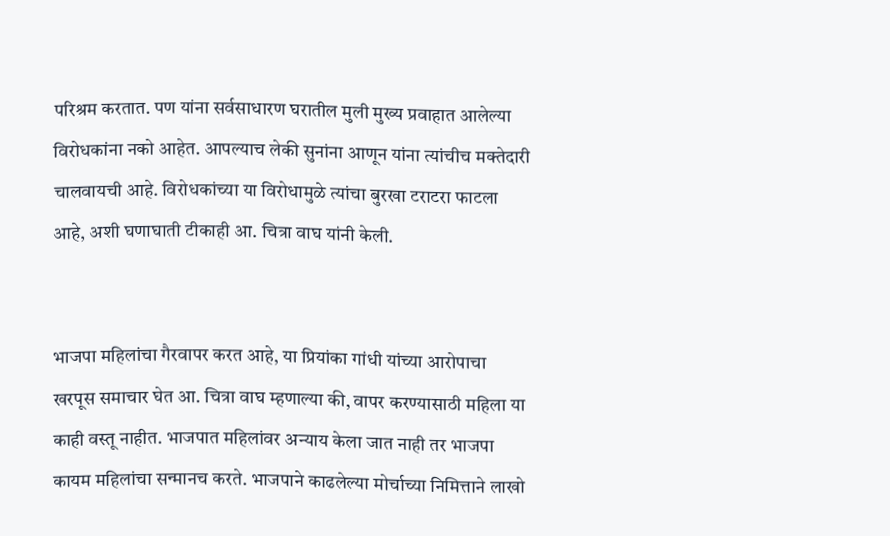परिश्रम करतात. पण यांना सर्वसाधारण घरातील मुली मुख्य प्रवाहात आलेल्या विरोधकांना नको आहेत. आपल्याच लेकी सुनांना आणून यांना त्यांचीच मक्तेदारी चालवायची आहे. विरोधकांच्या या विरोधामुळे त्यांचा बुरखा टराटरा फाटला आहे, अशी घणाघाती टीकाही आ. चित्रा वाघ यांनी केली.


भाजपा महिलांचा गैरवापर करत आहे, या प्रियांका गांधी यांच्या आरोपाचा खरपूस समाचार घेत आ. चित्रा वाघ म्हणाल्या की, वापर करण्यासाठी महिला या काही वस्तू नाहीत. भाजपात महिलांवर अन्याय केला जात नाही तर भाजपा कायम महिलांचा सन्मानच करते. भाजपाने काढलेल्या मोर्चाच्या निमित्ताने लाखो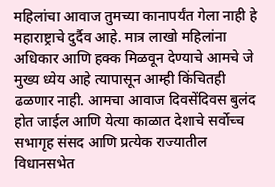महिलांचा आवाज तुमच्या कानापर्यंत गेला नाही हे महाराष्ट्राचे दुर्दैव आहे. मात्र लाखो महिलांना अधिकार आणि हक्क मिळवून देण्याचे आमचे जे मुख्य ध्येय आहे त्यापासून आम्ही किंचितही ढळणार नाही. आमचा आवाज दिवसेंदिवस बुलंद होत जाईल आणि येत्या काळात देशाचे सर्वोच्च सभागृह संसद आणि प्रत्येक राज्यातील विधानसभेत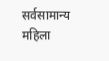सर्वसामान्य महिला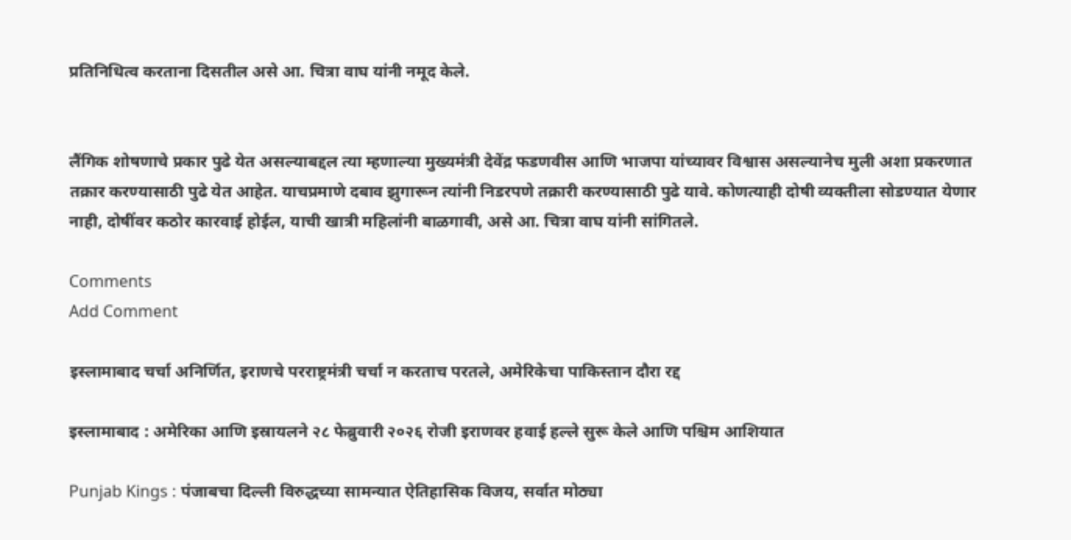प्रतिनिधित्व करताना दिसतील असे आ. चित्रा वाघ यांनी नमूद केले.


लैंगिक शोषणाचे प्रकार पुढे येत असल्याबद्दल त्या म्हणाल्या मुख्यमंत्री देवेंद्र फडणवीस आणि भाजपा यांच्यावर विश्वास असल्यानेच मुली अशा प्रकरणात तक्रार करण्यासाठी पुढे येत आहेत. याचप्रमाणे दबाव झुगारून त्यांनी निडरपणे तक्रारी करण्यासाठी पुढे यावे. कोणत्याही दोषी व्यक्तीला सोडण्यात येणार नाही, दोषींवर कठोर कारवाई होईल, याची खात्री महिलांनी बाळगावी, असे आ. चित्रा वाघ यांनी सांगितले.

Comments
Add Comment

इस्लामाबाद चर्चा अनिर्णित, इराणचे परराष्ट्रमंत्री चर्चा न करताच परतले, अमेरिकेचा पाकिस्तान दौरा रद्द

इस्लामाबाद : अमेरिका आणि इस्रायलने २८ फेब्रुवारी २०२६ रोजी इराणवर हवाई हल्ले सुरू केले आणि पश्चिम आशियात

Punjab Kings : पंजाबचा दिल्ली विरुद्धच्या सामन्यात ऐतिहासिक विजय, सर्वात मोठ्या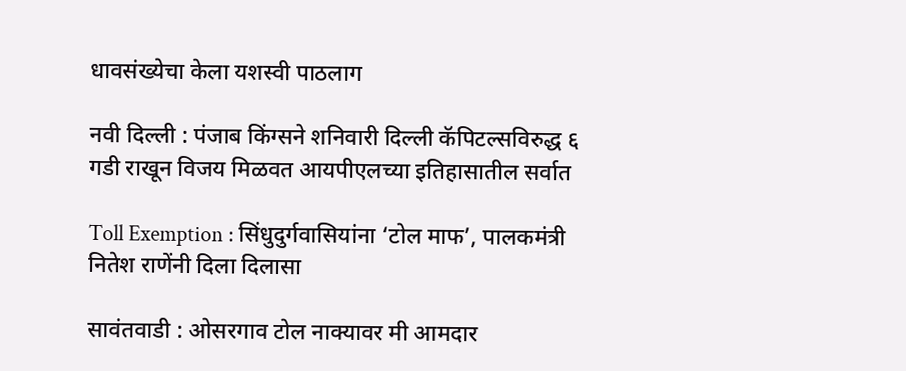धावसंख्येचा केला यशस्वी पाठलाग

नवी दिल्ली : पंजाब किंग्सने शनिवारी दिल्ली कॅपिटल्सविरुद्ध ६ गडी राखून विजय मिळवत आयपीएलच्या इतिहासातील सर्वात

Toll Exemption : सिंधुदुर्गवासियांना ‘टोल माफ’, पालकमंत्री नितेश राणेंनी दिला दिलासा

सावंतवाडी : ओसरगाव टोल नाक्यावर मी आमदार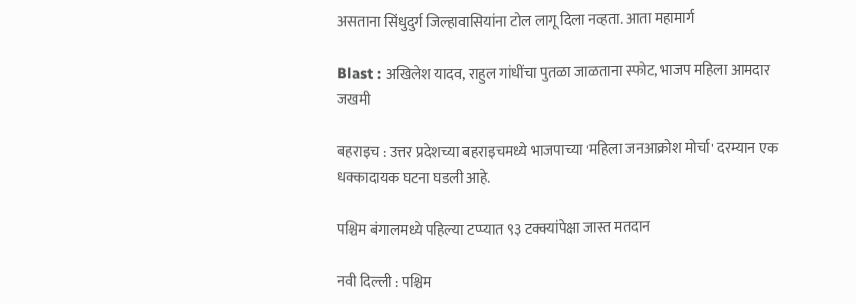असताना सिंधुदुर्ग जिल्हावासियांना टोल लागू दिला नव्हता. आता महामार्ग

Blast : अखिलेश यादव, राहुल गांधींचा पुतळा जाळताना स्फोट, भाजप महिला आमदार जखमी

बहराइच : उत्तर प्रदेशच्या बहराइचमध्ये भाजपाच्या 'महिला जनआक्रोश मोर्चा' दरम्यान एक धक्कादायक घटना घडली आहे.

पश्चिम बंगालमध्ये पहिल्या टप्प्यात ९३ टक्क्यांपेक्षा जास्त मतदान

नवी दिल्ली : पश्चिम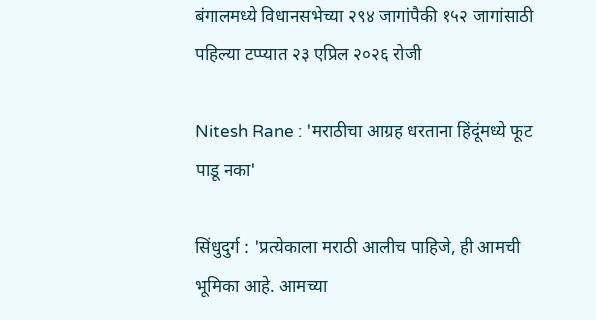बंगालमध्ये विधानसभेच्या २९४ जागांपैकी १५२ जागांसाठी पहिल्या टप्प्यात २३ एप्रिल २०२६ रोजी

Nitesh Rane : 'मराठीचा आग्रह धरताना हिंदूंमध्ये फूट पाडू नका'

सिंधुदुर्ग : 'प्रत्येकाला मराठी आलीच पाहिजे, ही आमची भूमिका आहे. आमच्या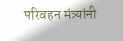परिवहन मंत्र्यांनी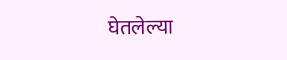घेतलेल्या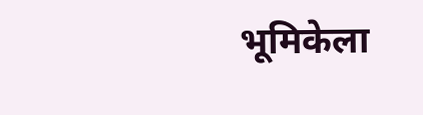भूमिकेला